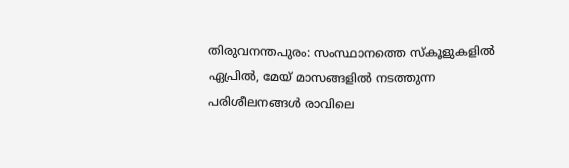തിരുവനന്തപുരം: സംസ്ഥാനത്തെ സ്‌കൂളുകളിൽ ഏപ്രിൽ, മേയ് മാസങ്ങളിൽ നടത്തുന്ന പരിശീലനങ്ങൾ രാവിലെ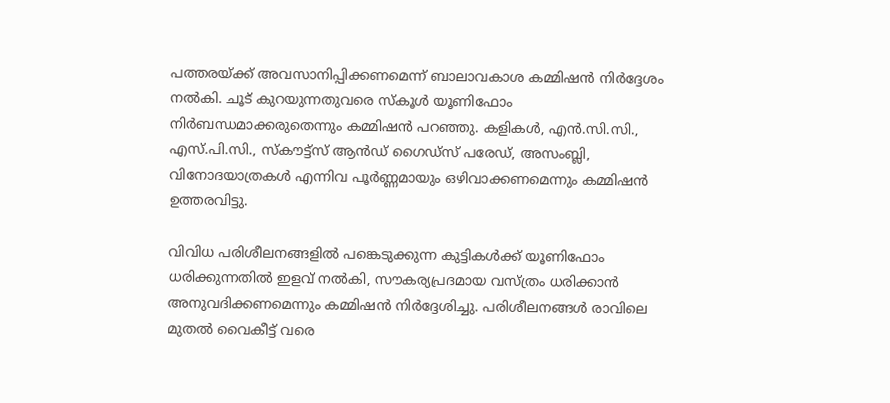പത്തരയ്ക്ക് അവസാനിപ്പിക്കണമെന്ന് ബാലാവകാശ കമ്മിഷൻ നിർദ്ദേശം നൽകി. ചൂട് കുറയുന്നതുവരെ സ്‌കൂൾ യൂണിഫോം നിർബന്ധമാക്കരുതെന്നും കമ്മിഷൻ പറഞ്ഞു. കളികൾ, എൻ.സി.സി., എസ്.പി.സി., സ്‌കൗട്ട്‌സ് ആൻഡ് ഗൈഡ്‌സ് പരേഡ്, അസംബ്ലി, വിനോദയാത്രകൾ എന്നിവ പൂർണ്ണമായും ഒഴിവാക്കണമെന്നും കമ്മിഷൻ ഉത്തരവിട്ടു.

വിവിധ പരിശീലനങ്ങളിൽ പങ്കെടുക്കുന്ന കുട്ടികൾക്ക് യൂണിഫോം ധരിക്കുന്നതിൽ ഇളവ് നൽകി, സൗകര്യപ്രദമായ വസ്ത്രം ധരിക്കാൻ അനുവദിക്കണമെന്നും കമ്മിഷൻ നിർദ്ദേശിച്ചു. പരിശീലനങ്ങൾ രാവിലെ മുതൽ വൈകീട്ട് വരെ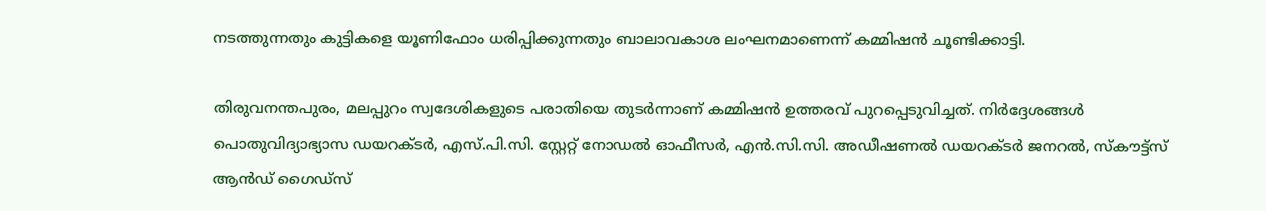നടത്തുന്നതും കുട്ടികളെ യൂണിഫോം ധരിപ്പിക്കുന്നതും ബാലാവകാശ ലംഘനമാണെന്ന് കമ്മിഷൻ ചൂണ്ടിക്കാട്ടി.

തിരുവനന്തപുരം, മലപ്പുറം സ്വദേശികളുടെ പരാതിയെ തുടർന്നാണ് കമ്മിഷൻ ഉത്തരവ് പുറപ്പെടുവിച്ചത്. നിർദ്ദേശങ്ങൾ പൊതുവിദ്യാഭ്യാസ ഡയറക്ടർ, എസ്.പി.സി. സ്റ്റേറ്റ് നോഡൽ ഓഫീസർ, എൻ.സി.സി. അഡീഷണൽ ഡയറക്ടർ ജനറൽ, സ്‌കൗട്ട്‌സ് ആൻഡ് ഗൈഡ്‌സ്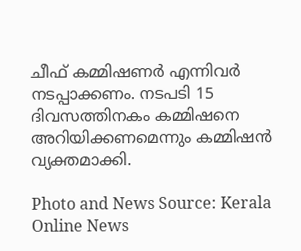ചീഫ് കമ്മിഷണർ എന്നിവർ നടപ്പാക്കണം. നടപടി 15 ദിവസത്തിനകം കമ്മിഷനെ അറിയിക്കണമെന്നും കമ്മിഷൻ വ്യക്തമാക്കി.

Photo and News Source: Kerala Online News